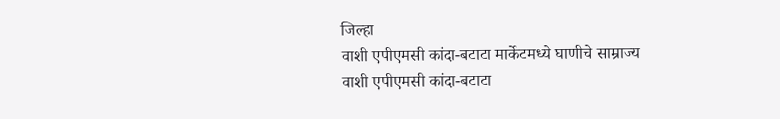जिल्हा
वाशी एपीएमसी कांदा-बटाटा मार्केटमध्ये घाणीचे साम्राज्य
वाशी एपीएमसी कांदा-बटाटा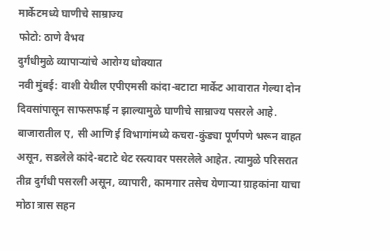मार्केटमध्ये घाणीचे साम्राज्य
फोटो: ठाणे वैभव
दुर्गंधीमुळे व्यापाऱ्यांचे आरोग्य धोक्यात
नवी मुंबई: वाशी येथील एपीएमसी कांदा-बटाटा मार्केट आवारात गेल्या दोन दिवसांपासून साफसफाई न झाल्यामुळे घाणीचे साम्राज्य पसरले आहे. बाजारातील ए, सी आणि ई विभागांमध्ये कचरा-कुंड्या पूर्णपणे भरून वाहत असून, सडलेले कांदे-बटाटे थेट रस्त्यावर पसरलेले आहेत. त्यामुळे परिसरात तीव्र दुर्गंधी पसरली असून, व्यापारी, कामगार तसेच येणाऱ्या ग्राहकांना याचा मोठा त्रास सहन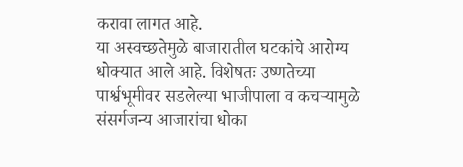करावा लागत आहे.
या अस्वच्छतेमुळे बाजारातील घटकांचे आरोग्य धोक्यात आले आहे. विशेषतः उष्णतेच्या पार्श्वभूमीवर सडलेल्या भाजीपाला व कचऱ्यामुळे संसर्गजन्य आजारांचा धोका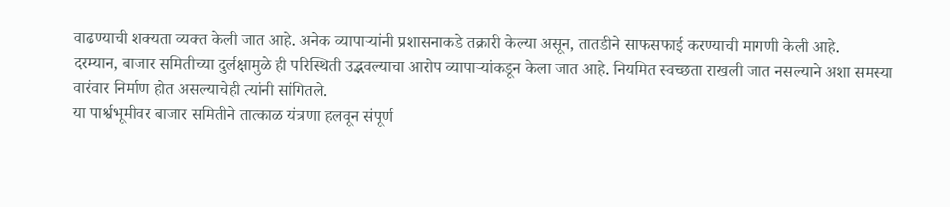वाढण्याची शक्यता व्यक्त केली जात आहे. अनेक व्यापाऱ्यांनी प्रशासनाकडे तक्रारी केल्या असून, तातडीने साफसफाई करण्याची मागणी केली आहे.
दरम्यान, बाजार समितीच्या दुर्लक्षामुळे ही परिस्थिती उद्भवल्याचा आरोप व्यापाऱ्यांकडून केला जात आहे. नियमित स्वच्छता राखली जात नसल्याने अशा समस्या वारंवार निर्माण होत असल्याचेही त्यांनी सांगितले.
या पार्श्वभूमीवर बाजार समितीने तात्काळ यंत्रणा हलवून संपूर्ण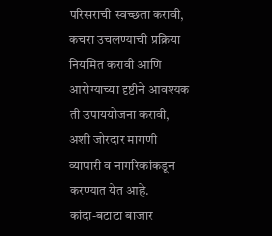परिसराची स्वच्छता करावी, कचरा उचलण्याची प्रक्रिया नियमित करावी आणि आरोग्याच्या दृष्टीने आवश्यक ती उपाययोजना करावी, अशी जोरदार मागणी व्यापारी व नागरिकांकडून करण्यात येत आहे.
कांदा-बटाटा बाजार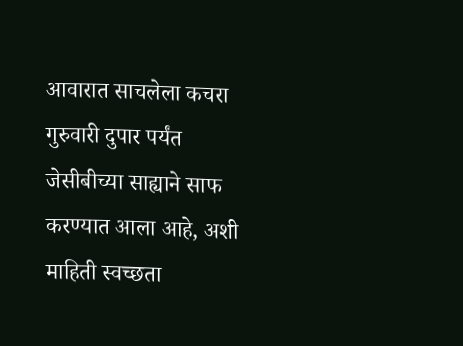आवारात साचलेला कचरा गुरुवारी दुपार पर्यंत जेसीबीच्या साह्याने साफ करण्यात आला आहे, अशी माहिती स्वच्छता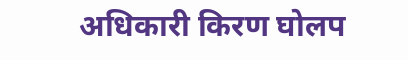अधिकारी किरण घोलप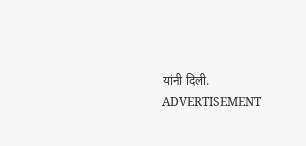यांनी दिली.
ADVERTISEMENT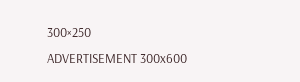300×250
ADVERTISEMENT 300x600